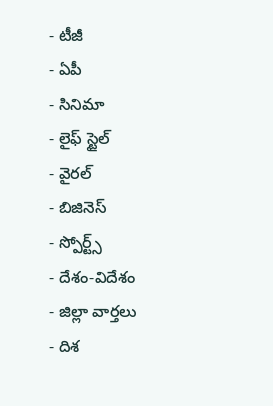- టీజీ
- ఏపీ
- సినిమా
- లైఫ్ స్టైల్
- వైరల్
- బిజినెస్
- స్పోర్ట్స్
- దేశం-విదేశం
- జిల్లా వార్తలు
- దిశ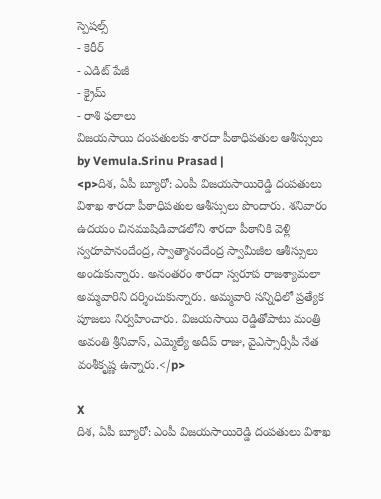స్పెషల్స్
- కెరీర్
- ఎడిట్ పేజీ
- క్రైమ్
- రాశి ఫలాలు
విజయసాయి దంపతులకు శారదా పీఠాధిపతుల ఆశీస్సులు
by Vemula.Srinu Prasad |
<p>దిశ, ఏపీ బ్యూరో: ఎంపీ విజయసాయిరెడ్డి దంపతులు విశాఖ శారదా పీఠాధిపతుల ఆశీస్సులు పొందారు. శనివారం ఉదయం చినముషిడివాడలోని శారదా పీఠానికి వెళ్లి స్వరూపానందేంద్ర, స్వాత్మానందేంద్ర స్వామీజీల ఆశీస్సులు అందుకున్నారు. అనంతరం శారదా స్వరూప రాజశ్యామలా అమ్మవారిని దర్శించుకున్నారు. అమ్మవారి సన్నిధిలో ప్రత్యేక పూజలు నిర్వహించారు. విజయసాయి రెడ్డితోపాటు మంత్రి అవంతి శ్రీనివాస్, ఎమ్మెల్యే అదీప్ రాజు, వైఎస్సార్సీపీ నేత వంశీకృష్ణ ఉన్నారు.</p>

X
దిశ, ఏపీ బ్యూరో: ఎంపీ విజయసాయిరెడ్డి దంపతులు విశాఖ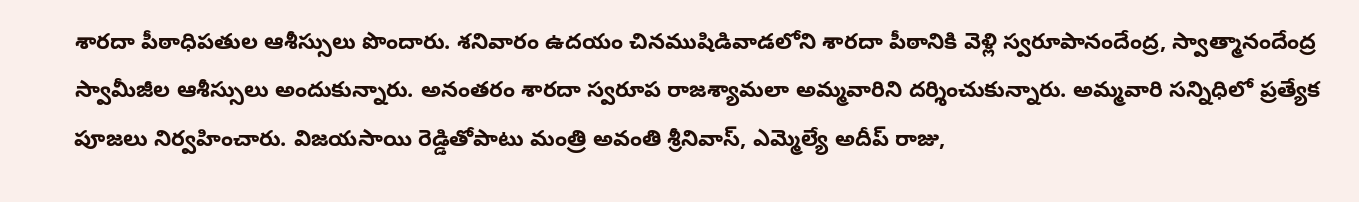శారదా పీఠాధిపతుల ఆశీస్సులు పొందారు. శనివారం ఉదయం చినముషిడివాడలోని శారదా పీఠానికి వెళ్లి స్వరూపానందేంద్ర, స్వాత్మానందేంద్ర స్వామీజీల ఆశీస్సులు అందుకున్నారు. అనంతరం శారదా స్వరూప రాజశ్యామలా అమ్మవారిని దర్శించుకున్నారు. అమ్మవారి సన్నిధిలో ప్రత్యేక పూజలు నిర్వహించారు. విజయసాయి రెడ్డితోపాటు మంత్రి అవంతి శ్రీనివాస్, ఎమ్మెల్యే అదీప్ రాజు,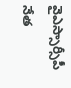వైఎస్సార్సీపీ నేత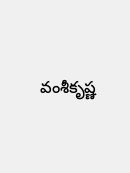వంశీకృష్ణ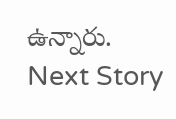ఉన్నారు.
Next Story